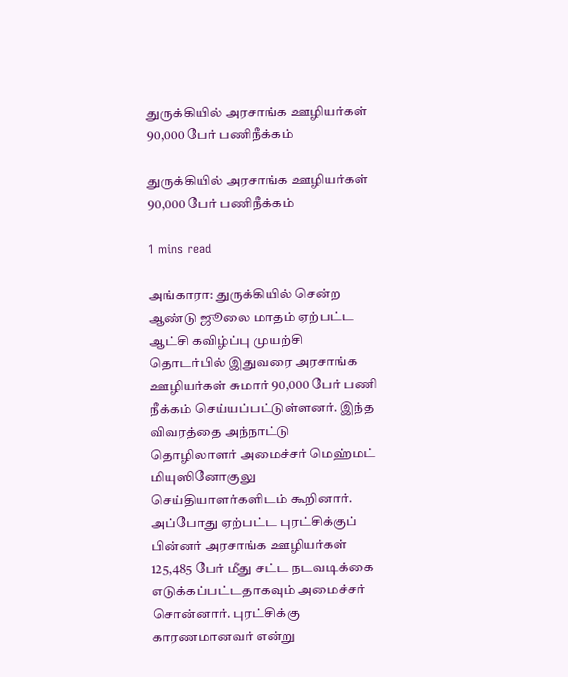துருக்கியில் அரசாங்க ஊழியர்கள் 90,000 பேர் பணிநீக்கம்

துருக்கியில் அரசாங்க ஊழியர்கள் 90,000 பேர் பணிநீக்கம்

1 mins read

அங்காரா: துருக்கியில் சென்ற ஆண்டு ஜூலை மாதம் ஏற்பட்ட ஆட்சி கவிழ்ப்பு முயற்சி தொடர்பில் இதுவரை அரசாங்க ஊழியர்கள் சுமார் 90,000 பேர் பணி நீக்கம் செய்யப்பட்டுள்ளனர். இந்த விவரத்தை அந்நாட்டு தொழிலாளர் அமைச்சர் மெஹ்மட் மியுஸினோகுலு செய்தியாளர்களிடம் கூறினார். அப்போது ஏற்பட்ட புரட்சிக்குப் பின்னர் அரசாங்க ஊழியர்கள் 125,485 பேர் மீது சட்ட நடவடிக்கை எடுக்கப்பட்டதாகவும் அமைச்சர் சொன்னார். புரட்சிக்கு காரணமானவர் என்று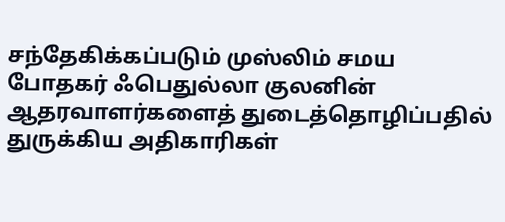சந்தேகிக்கப்படும் முஸ்லிம் சமய போதகர் ஃபெதுல்லா குலனின் ஆதரவாளர்களைத் துடைத்தொழிப்பதில் துருக்கிய அதிகாரிகள்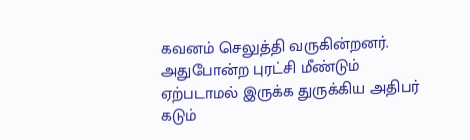கவனம் செலுத்தி வருகின்றனர். அதுபோன்ற புரட்சி மீண்டும் ஏற்படாமல் இருக்க துருக்கிய அதிபர் கடும்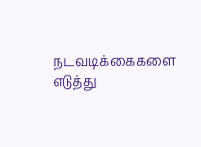நடவடிக்கைகளை எடுத்து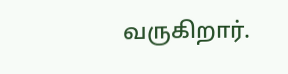வருகிறார்.